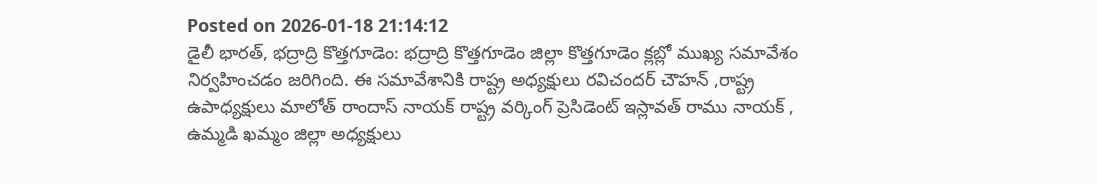Posted on 2026-01-18 21:14:12
డైలీ భారత్, భద్రాద్రి కొత్తగూడెం: భద్రాద్రి కొత్తగూడెం జిల్లా కొత్తగూడెం క్లబ్లో ముఖ్య సమావేశం నిర్వహించడం జరిగింది. ఈ సమావేశానికి రాష్ట్ర అధ్యక్షులు రవిచందర్ చౌహన్ ,రాష్ట్ర ఉపాధ్యక్షులు మాలోత్ రాందాస్ నాయక్ రాష్ట్ర వర్కింగ్ ప్రెసిడెంట్ ఇస్లావత్ రాము నాయక్ , ఉమ్మడి ఖమ్మం జిల్లా అధ్యక్షులు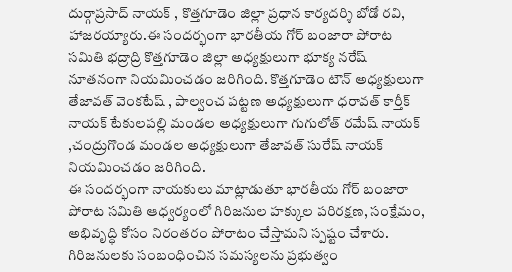దుర్గాప్రసాద్ నాయక్ , కొత్తగూడెం జిల్లా ప్రధాన కార్యదర్శి బోడో రవి, హాజరయ్యారు.ఈ సందర్భంగా భారతీయ గోర్ బంజారా పోరాట సమితి భద్రాద్రి కొత్తగూడెం జిల్లా అధ్యక్షులుగా భూక్య నరేష్ నూతనంగా నియమించడం జరిగింది. కొత్తగూడెం టౌన్ అధ్యక్షులుగా తేజావత్ వెంకటేష్ , పాల్వంచ పట్టణ అధ్యక్షులుగా ధరావత్ కార్తీక్ నాయక్ టేకులపల్లి మండల అధ్యక్షులుగా గుగులోత్ రమేష్ నాయక్ ,చంద్రుగొండ మండల అధ్యక్షులుగా తేజావత్ సురేష్ నాయక్ నియమించడం జరిగింది.
ఈ సందర్భంగా నాయకులు మాట్లాడుతూ భారతీయ గోర్ బంజారా పోరాట సమితి ఆధ్వర్యంలో గిరిజనుల హక్కుల పరిరక్షణ, సంక్షేమం, అభివృద్ధి కోసం నిరంతరం పోరాటం చేస్తామని స్పష్టం చేశారు. గిరిజనులకు సంబంధించిన సమస్యలను ప్రభుత్వం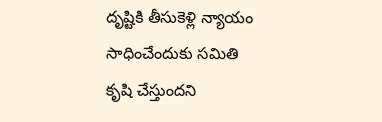దృష్టికి తీసుకెళ్లి న్యాయం సాధించేందుకు సమితి కృషి చేస్తుందని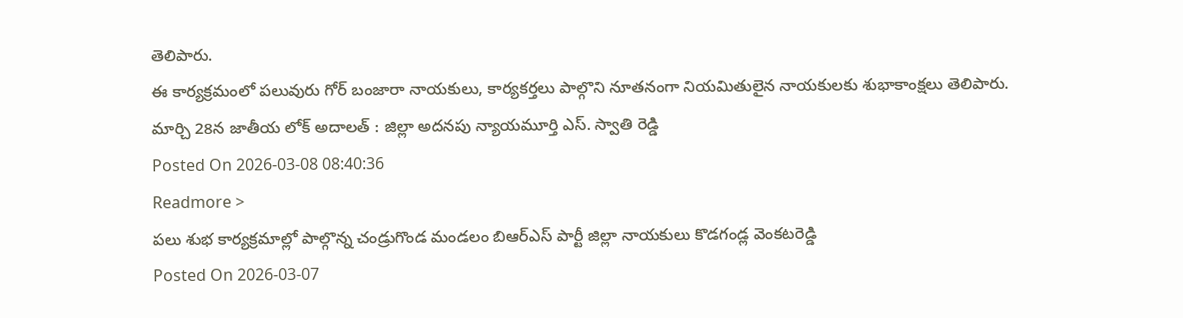తెలిపారు.
ఈ కార్యక్రమంలో పలువురు గోర్ బంజారా నాయకులు, కార్యకర్తలు పాల్గొని నూతనంగా నియమితులైన నాయకులకు శుభాకాంక్షలు తెలిపారు.
మార్చి 28న జాతీయ లోక్ అదాలత్ : జిల్లా అదనపు న్యాయమూర్తి ఎస్. స్వాతి రెడ్డి
Posted On 2026-03-08 08:40:36
Readmore >
పలు శుభ కార్యక్రమాల్లో పాల్గొన్న చండ్రుగొండ మండలం బిఆర్ఎస్ పార్టీ జిల్లా నాయకులు కొడగండ్ల వెంకటరెడ్డి
Posted On 2026-03-07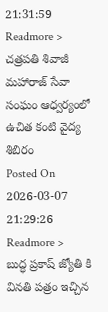21:31:59
Readmore >
చత్రపతి శివాజీ మహారాజ్ సేవా సంఘం ఆధ్వర్యంలో ఉచిత కంటి వైద్య శిబిరం
Posted On 2026-03-07 21:29:26
Readmore >
బుద్ధ ప్రకాష్ జ్యోతి కి వినతి పత్రం ఇచ్చిన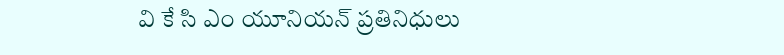వి కే సి ఎం యూనియన్ ప్రతినిధులు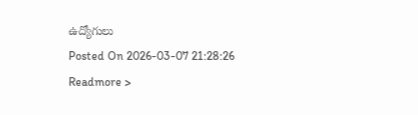ఉద్యోగులు
Posted On 2026-03-07 21:28:26
Readmore >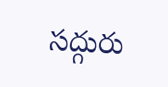సద్గురు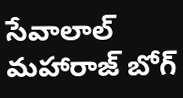సేవాలాల్ మహారాజ్ బోగ్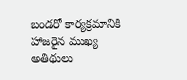బండరో కార్యక్రమానికి హాజరైన ముఖ్య అతిథులు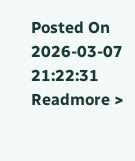Posted On 2026-03-07 21:22:31
Readmore >